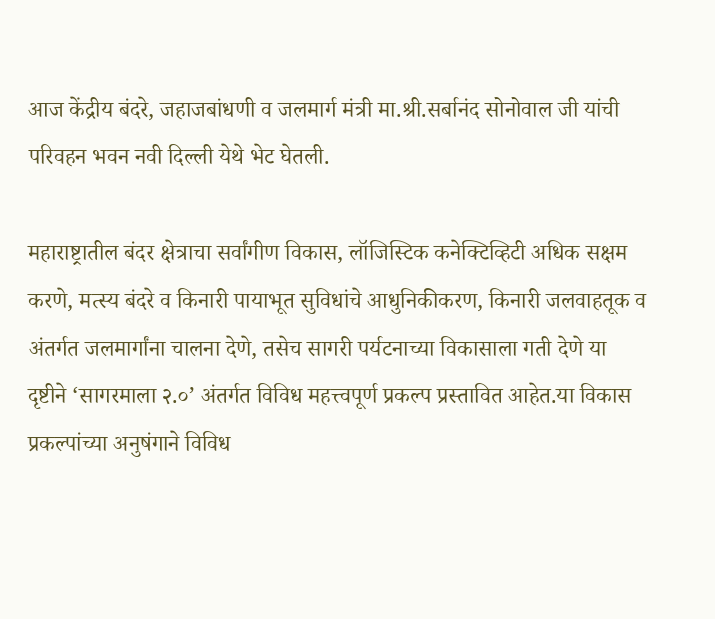आज केंद्रीय बंदरे, जहाजबांधणी व जलमार्ग मंत्री मा.श्री.सर्बानंद सोनोवाल जी यांची परिवहन भवन नवी दिल्ली येथे भेट घेतली.

महाराष्ट्रातील बंदर क्षेत्राचा सर्वांगीण विकास, लॉजिस्टिक कनेक्टिव्हिटी अधिक सक्षम करणे, मत्स्य बंदरे व किनारी पायाभूत सुविधांचे आधुनिकीकरण, किनारी जलवाहतूक व अंतर्गत जलमार्गांना चालना देणे, तसेच सागरी पर्यटनाच्या विकासाला गती देणे या दृष्टीने ‘सागरमाला २.०’ अंतर्गत विविध महत्त्वपूर्ण प्रकल्प प्रस्तावित आहेत.या विकास प्रकल्पांच्या अनुषंगाने विविध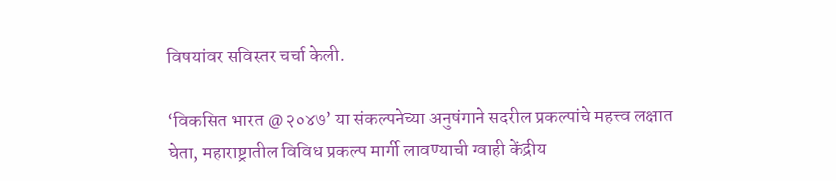विषयांवर सविस्तर चर्चा केली.

‘विकसित भारत @२०४७’ या संकल्पनेच्या अनुषंगाने सदरील प्रकल्पांचे महत्त्व लक्षात घेता, महाराष्ट्रातील विविध प्रकल्प मार्गी लावण्याची ग्वाही केंद्रीय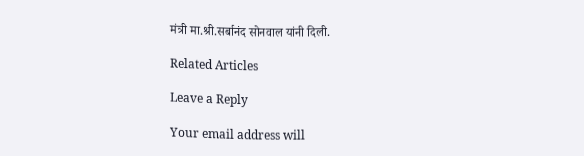मंत्री मा.श्री.सर्बानंद सोनवाल यांनी दिली.

Related Articles

Leave a Reply

Your email address will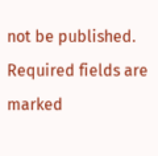not be published. Required fields are marked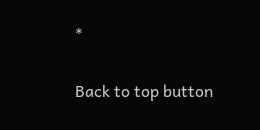*

Back to top button